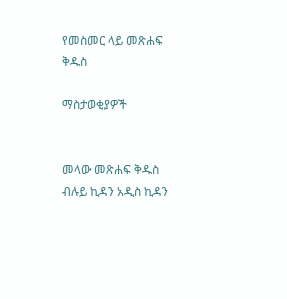የመስመር ላይ መጽሐፍ ቅዱስ

ማስታወቂያዎች


መላው መጽሐፍ ቅዱስ ብሉይ ኪዳን አዲስ ኪዳን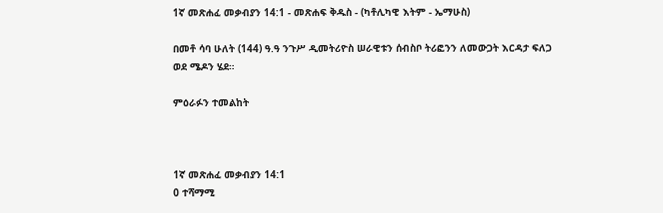1ኛ መጽሐፈ መቃብያን 14:1 - መጽሐፍ ቅዱስ - (ካቶሊካዊ እትም - ኤማሁስ)

በመቶ ሳባ ሁለት (144) ዓ.ዓ ንጉሥ ዲመትሪዮስ ሠራዊቱን ሰብስቦ ትሪፎንን ለመውጋት እርዳታ ፍለጋ ወደ ሜዶን ሄደ።

ምዕራፉን ተመልከት



1ኛ መጽሐፈ መቃብያን 14:1
0 ተሻማሚ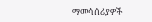ማመሳሰሪያዎች